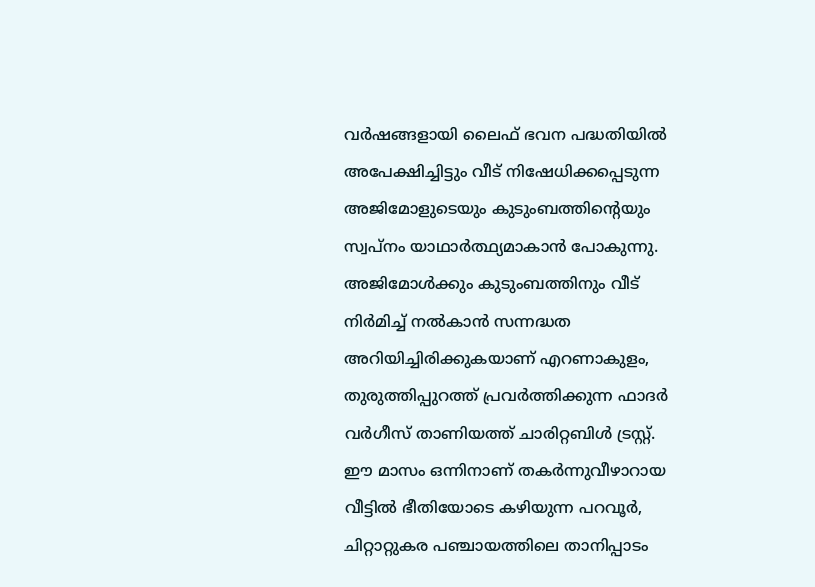വർഷങ്ങളായി ലൈഫ് ഭവന പദ്ധതിയിൽ അപേക്ഷിച്ചിട്ടും വീട് നിഷേധിക്കപ്പെടുന്ന അജിമോളുടെയും കുടുംബത്തിന്റെയും സ്വപ്നം യാഥാർത്ഥ്യമാകാൻ പോകുന്നു. അജിമോൾക്കും കുടുംബത്തിനും വീട് നിർമിച്ച് നൽകാൻ സന്നദ്ധത അറിയിച്ചിരിക്കുകയാണ് എറണാകുളം, തുരുത്തിപ്പുറത്ത് പ്രവർത്തിക്കുന്ന ഫാദർ വർഗീസ് താണിയത്ത് ചാരിറ്റബിൾ ട്രസ്റ്റ്. ഈ മാസം ഒന്നിനാണ് തകർന്നുവീഴാറായ വീട്ടിൽ ഭീതിയോടെ കഴിയുന്ന പറവൂർ, ചിറ്റാറ്റുകര പഞ്ചായത്തിലെ താനിപ്പാടം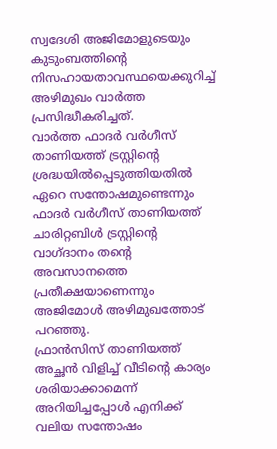സ്വദേശി അജിമോളുടെയും കുടുംബത്തിന്റെ നിസഹായതാവസ്ഥയെക്കുറിച്ച് അഴിമുഖം വാർത്ത പ്രസിദ്ധീകരിച്ചത്.
വാർത്ത ഫാദർ വർഗീസ് താണിയത്ത് ട്രസ്റ്റിന്റെ ശ്രദ്ധയിൽപ്പെടുത്തിയതിൽ ഏറെ സന്തോഷമുണ്ടെന്നും ഫാദർ വർഗീസ് താണിയത്ത് ചാരിറ്റബിൾ ട്രസ്റ്റിൻ്റെ വാഗ്ദാനം തന്റെ അവസാനത്തെ പ്രതീക്ഷയാണെന്നും അജിമോൾ അഴിമുഖത്തോട് പറഞ്ഞു.
ഫ്രാൻസിസ് താണിയത്ത് അച്ഛൻ വിളിച്ച് വീടിന്റെ കാര്യം ശരിയാക്കാമെന്ന് അറിയിച്ചപ്പോൾ എനിക്ക് വലിയ സന്തോഷം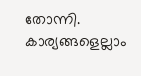തോന്നി. കാര്യങ്ങളെല്ലാം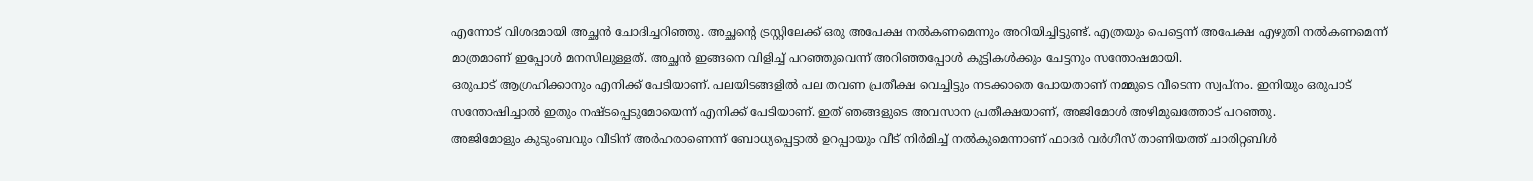എന്നോട് വിശദമായി അച്ഛൻ ചോദിച്ചറിഞ്ഞു. അച്ഛന്റെ ട്രസ്റ്റിലേക്ക് ഒരു അപേക്ഷ നൽകണമെന്നും അറിയിച്ചിട്ടുണ്ട്. എത്രയും പെട്ടെന്ന് അപേക്ഷ എഴുതി നൽകണമെന്ന് മാത്രമാണ് ഇപ്പോൾ മനസിലുള്ളത്. അച്ഛൻ ഇങ്ങനെ വിളിച്ച് പറഞ്ഞുവെന്ന് അറിഞ്ഞപ്പോൾ കുട്ടികൾക്കും ചേട്ടനും സന്തോഷമായി.
ഒരുപാട് ആഗ്രഹിക്കാനും എനിക്ക് പേടിയാണ്. പലയിടങ്ങളിൽ പല തവണ പ്രതീക്ഷ വെച്ചിട്ടും നടക്കാതെ പോയതാണ് നമ്മുടെ വീടെന്ന സ്വപ്നം. ഇനിയും ഒരുപാട് സന്തോഷിച്ചാൽ ഇതും നഷ്ടപ്പെടുമോയെന്ന് എനിക്ക് പേടിയാണ്. ഇത് ഞങ്ങളുടെ അവസാന പ്രതീക്ഷയാണ്, അജിമോൾ അഴിമുഖത്തോട് പറഞ്ഞു.
അജിമോളും കുടുംബവും വീടിന് അർഹരാണെന്ന് ബോധ്യപ്പെട്ടാൽ ഉറപ്പായും വീട് നിർമിച്ച് നൽകുമെന്നാണ് ഫാദർ വർഗീസ് താണിയത്ത് ചാരിറ്റബിൾ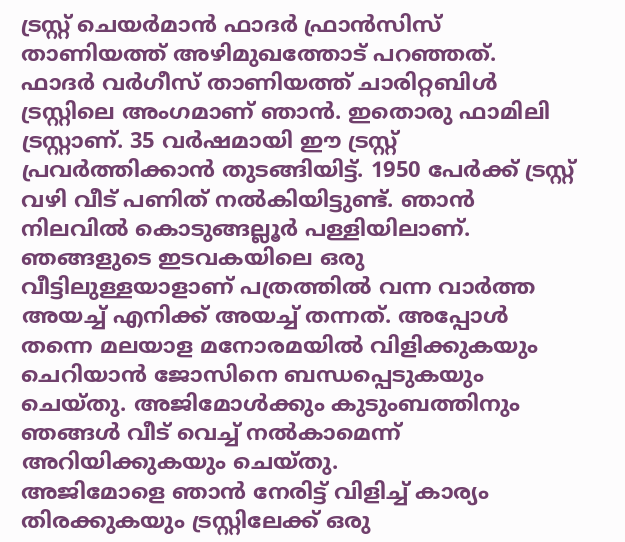ട്രസ്റ്റ് ചെയർമാൻ ഫാദർ ഫ്രാൻസിസ് താണിയത്ത് അഴിമുഖത്തോട് പറഞ്ഞത്.
ഫാദർ വർഗീസ് താണിയത്ത് ചാരിറ്റബിൾ ട്രസ്റ്റിലെ അംഗമാണ് ഞാൻ. ഇതൊരു ഫാമിലി ട്രസ്റ്റാണ്. 35 വർഷമായി ഈ ട്രസ്റ്റ് പ്രവർത്തിക്കാൻ തുടങ്ങിയിട്ട്. 1950 പേർക്ക് ട്രസ്റ്റ് വഴി വീട് പണിത് നൽകിയിട്ടുണ്ട്. ഞാൻ നിലവിൽ കൊടുങ്ങല്ലൂർ പള്ളിയിലാണ്. ഞങ്ങളുടെ ഇടവകയിലെ ഒരു വീട്ടിലുള്ളയാളാണ് പത്രത്തിൽ വന്ന വാർത്ത അയച്ച് എനിക്ക് അയച്ച് തന്നത്. അപ്പോൾ തന്നെ മലയാള മനോരമയിൽ വിളിക്കുകയും ചെറിയാൻ ജോസിനെ ബന്ധപ്പെടുകയും ചെയ്തു. അജിമോൾക്കും കുടുംബത്തിനും ഞങ്ങൾ വീട് വെച്ച് നൽകാമെന്ന് അറിയിക്കുകയും ചെയ്തു.
അജിമോളെ ഞാൻ നേരിട്ട് വിളിച്ച് കാര്യം തിരക്കുകയും ട്രസ്റ്റിലേക്ക് ഒരു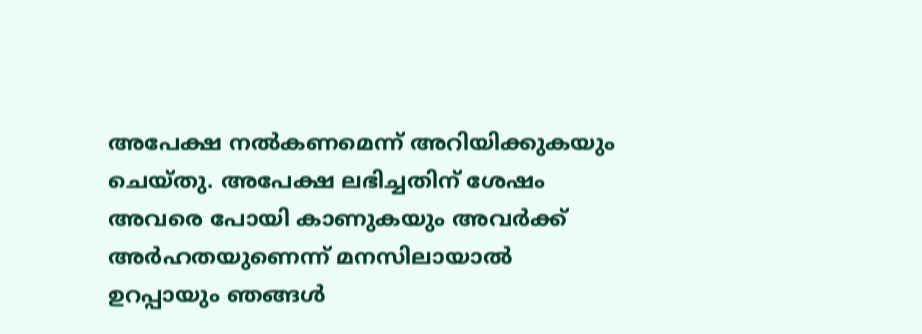അപേക്ഷ നൽകണമെന്ന് അറിയിക്കുകയും ചെയ്തു. അപേക്ഷ ലഭിച്ചതിന് ശേഷം അവരെ പോയി കാണുകയും അവർക്ക് അർഹതയുണെന്ന് മനസിലായാൽ ഉറപ്പായും ഞങ്ങൾ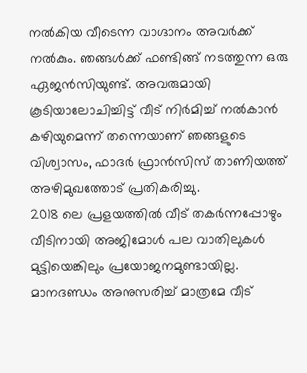നൽകിയ വീടെന്ന വാഗ്ദാനം അവർക്ക് നൽകും. ഞങ്ങൾക്ക് ഫണ്ടിങ്ങ് നടത്തുന്ന ഒരു ഏജൻസിയുണ്ട്. അവരുമായി കൂടിയാലോചിച്ചിട്ട് വീട് നിർമിച്ച് നൽകാൻ കഴിയുമെന്ന് തന്നെയാണ് ഞങ്ങളുടെ വിശ്വാസം, ഫാദർ ഫ്രാൻസിസ് താണിയത്ത് അഴിമുഖത്തോട് പ്രതികരിച്ചു.
2018 ലെ പ്രളയത്തിൽ വീട് തകർന്നപ്പോഴും വീടിനായി അജിമോൾ പല വാതിലുകൾ മുട്ടിയെങ്കിലും പ്രയോജനമുണ്ടായില്ല. മാനദണ്ഡം അനുസരിച്ച് മാത്രമേ വീട്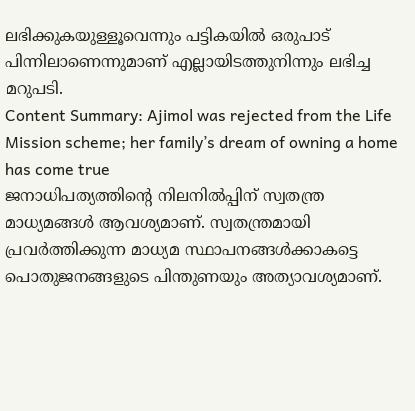ലഭിക്കുകയുള്ളൂവെന്നും പട്ടികയിൽ ഒരുപാട് പിന്നിലാണെന്നുമാണ് എല്ലായിടത്തുനിന്നും ലഭിച്ച മറുപടി.
Content Summary: Ajimol was rejected from the Life Mission scheme; her family’s dream of owning a home has come true
ജനാധിപത്യത്തിന്റെ നിലനിൽപ്പിന് സ്വതന്ത്ര മാധ്യമങ്ങൾ ആവശ്യമാണ്. സ്വതന്ത്രമായി പ്രവർത്തിക്കുന്ന മാധ്യമ സ്ഥാപനങ്ങൾക്കാകട്ടെ പൊതുജനങ്ങളുടെ പിന്തുണയും അത്യാവശ്യമാണ്.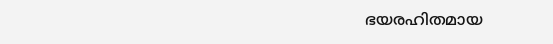ഭയരഹിതമായ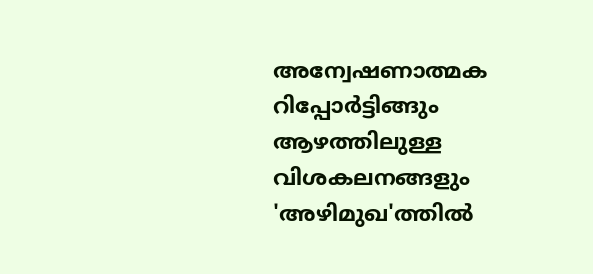അന്വേഷണാത്മക റിപ്പോർട്ടിങ്ങും ആഴത്തിലുള്ള വിശകലനങ്ങളും 'അഴിമുഖ'ത്തിൽ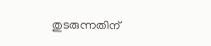തുടരുന്നതിന്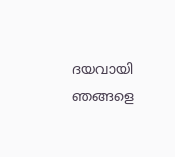ദയവായി ഞങ്ങളെ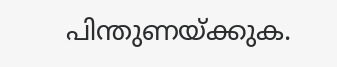പിന്തുണയ്ക്കുക.